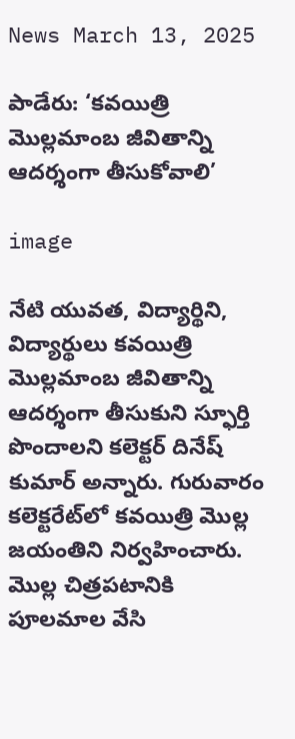News March 13, 2025

పాడేరు: ‘కవయిత్రి మొల్లమాంబ జీవితాన్ని ఆదర్శంగా తీసుకోవాలి’

image

నేటి యువత, విద్యార్థిని, విద్యార్థులు కవయిత్రి మొల్లమాంబ జీవితాన్ని ఆదర్శంగా తీసుకుని స్ఫూర్తి పొందాలని కలెక్టర్ దినేష్ కుమార్ అన్నారు. గురువారం కలెక్టరేట్‌లో కవయిత్రి మొల్ల జయంతిని నిర్వహించారు. మొల్ల చిత్రపటానికి పూలమాల వేసి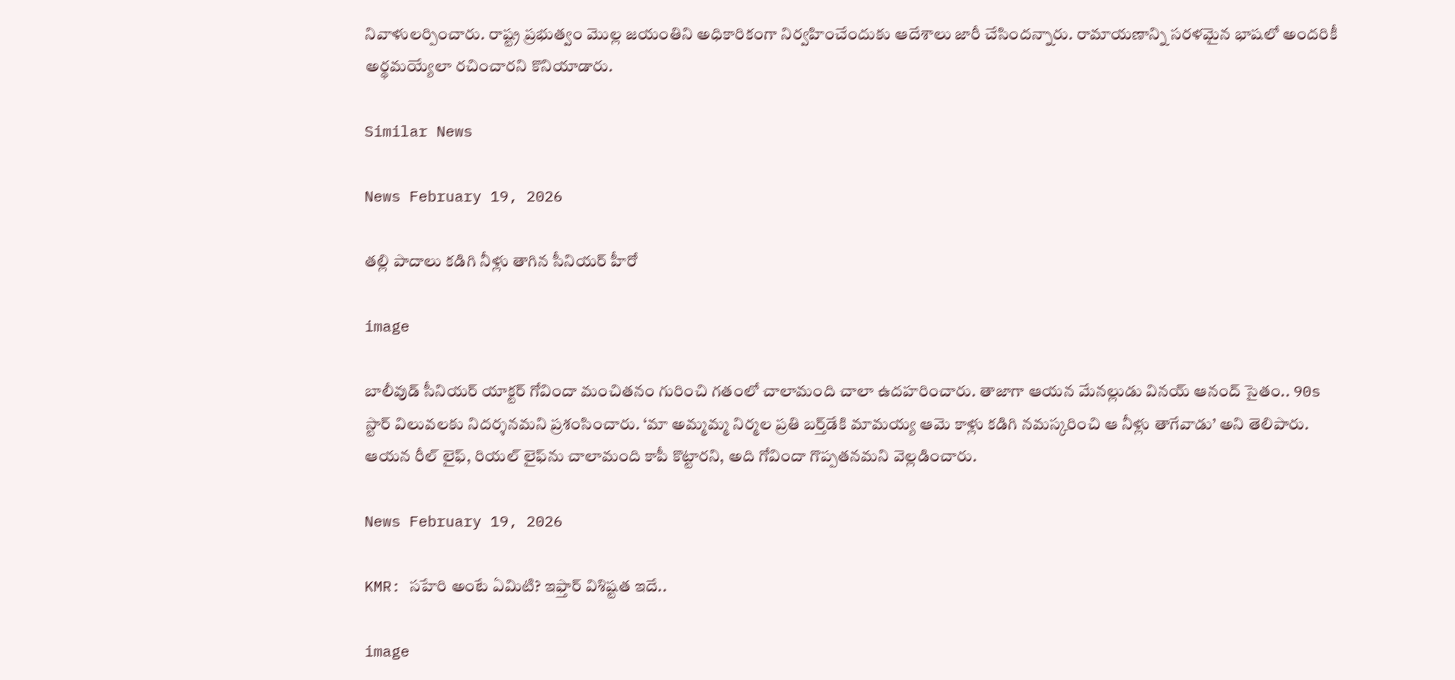నివాళులర్పించారు. రాష్ట్ర ప్రభుత్వం మొల్ల జయంతిని అధికారికంగా నిర్వహించేందుకు ఆదేశాలు జారీ చేసిందన్నారు. రామాయణాన్ని సరళమైన భాషలో అందరికీ అర్థమయ్యేలా రచించారని కొనియాడారు.

Similar News

News February 19, 2026

తల్లి పాదాలు కడిగి నీళ్లు తాగిన సీనియర్ హీరో

image

బాలీవుడ్ సీనియర్ యాక్టర్ గోవిందా మంచితనం గురించి గతంలో చాలామంది చాలా ఉదహరించారు. తాజాగా ఆయన మేనల్లుడు వినయ్ ఆనంద్ సైతం.. 90s స్టార్ విలువలకు నిదర్శనమని ప్రశంసించారు. ‘మా అమ్మమ్మ నిర్మల ప్రతి బర్త్‌డేకి మామయ్య ఆమె కాళ్లు కడిగి నమస్కరించి ఆ నీళ్లు తాగేవాడు’ అని తెలిపారు. ఆయన రీల్ లైఫ్, రియల్ లైఫ్‌ను చాలామంది కాపీ కొట్టారని, అది గోవిందా గొప్పతనమని వెల్లడించారు.

News February 19, 2026

KMR: సహేరి అంటే ఏమిటి? ఇఫ్తార్‌ విశిష్టత ఇదే..

image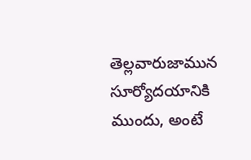తెల్లవారుజామున సూర్యోదయానికి ముందు, అంటే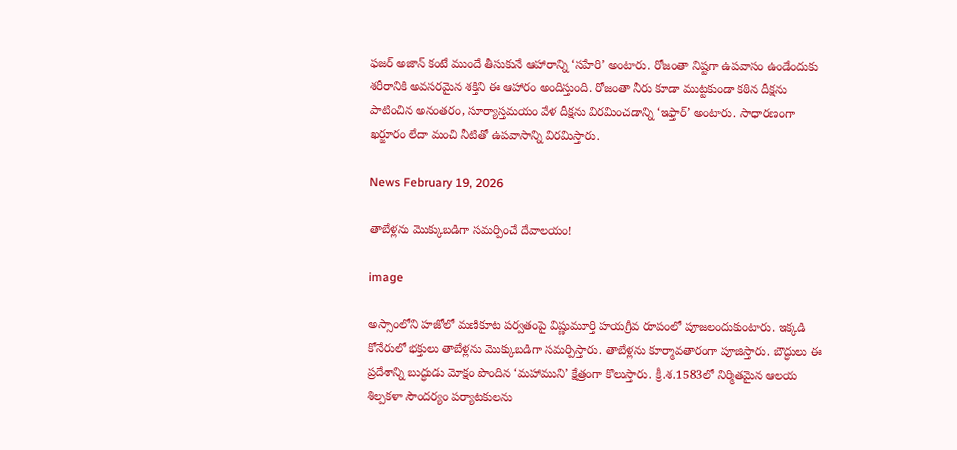ఫజర్ అజాన్ కంటే ముందే తీసుకునే ఆహారాన్ని ‘సహేరి’ అంటారు. రోజంతా నిష్టగా ఉపవాసం ఉండేందుకు శరీరానికి అవసరమైన శక్తిని ఈ ఆహారం అందిస్తుంది. రోజంతా నీరు కూడా ముట్టకుండా కఠిన దీక్షను పాటించిన అనంతరం, సూర్యాస్తమయం వేళ దీక్షను విరమించడాన్ని ‘ఇఫ్తార్’ అంటారు. సాధారణంగా ఖర్జూరం లేదా మంచి నీటితో ఉపవాసాన్ని విరమిస్తారు.

News February 19, 2026

తాబేళ్లను మొక్కుబడిగా సమర్పించే దేవాలయం!

image

అస్సాంలోని హజోలో మణికూట పర్వతంపై విష్ణుమూర్తి హయగ్రీవ రూపంలో పూజలందుకుంటారు. ఇక్కడి కోనేరులో భక్తులు తాబేళ్లను మొక్కుబడిగా సమర్పిస్తారు. తాబేళ్లను కూర్మావతారంగా పూజిస్తారు. బౌద్ధులు ఈ ప్రదేశాన్ని బుద్ధుడు మోక్షం పొందిన ‘మహాముని’ క్షేత్రంగా కొలుస్తారు. క్రీ.శ.1583లో నిర్మితమైన ఆలయ శిల్పకళా సౌందర్యం పర్యాటకులను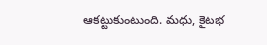ఆకట్టుకుంటుంది. మధు, కైటభ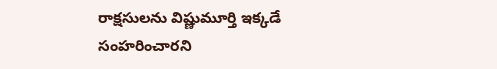రాక్షసులను విష్ణుమూర్తి ఇక్కడే సంహరించారని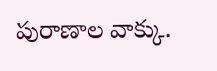పురాణాల వాక్కు.